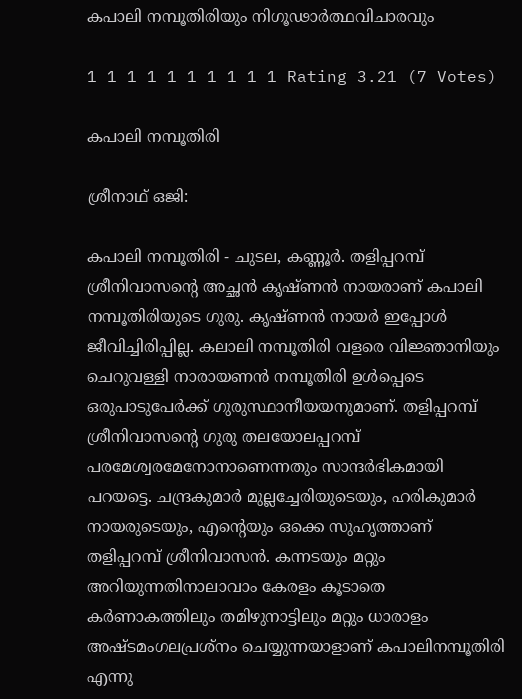കപാലി നമ്പൂതിരിയും നിഗൂഢാര്‍ത്ഥവിചാരവും

1 1 1 1 1 1 1 1 1 1 Rating 3.21 (7 Votes)

കപാലി നമ്പൂതിരി

ശ്രീനാഥ് ഒജി:

കപാലി നമ്പൂതിരി - ചുടല, കണ്ണൂര്‍. തളിപ്പറമ്പ് ശ്രീനിവാസന്റെ അച്ഛന്‍ കൃഷ്ണന്‍ നായരാണ് കപാലി നമ്പൂതിരിയുടെ ഗുരു. കൃഷ്ണന്‍ നായര്‍ ഇപ്പോള്‍ ജീവിച്ചിരിപ്പില്ല. കലാലി നമ്പൂതിരി വളരെ വിജ്ഞാനിയും ചെറുവള്ളി നാരായണന്‍ നമ്പൂതിരി ഉള്‍പ്പെടെ ഒരുപാടുപേര്‍ക്ക് ഗുരുസ്ഥാനീയയനുമാണ്. തളിപ്പറമ്പ് ശ്രീനിവാസന്റെ ഗുരു തലയോലപ്പറമ്പ് പരമേശ്വരമേനോനാണെന്നതും സാന്ദര്‍ഭികമായി പറയട്ടെ. ചന്ദ്രകുമാര്‍ മുല്ലച്ചേരിയുടെയും, ഹരികുമാര്‍ നായരുടെയും, എന്റെയും ഒക്കെ സുഹൃത്താണ് തളിപ്പറമ്പ് ശ്രീനിവാസന്‍. കന്നടയും മറ്റും അറിയുന്നതിനാലാവാം കേരളം കൂടാതെ കര്‍ണാകത്തിലും തമിഴുനാട്ടിലും മറ്റും ധാരാളം അഷ്ടമംഗലപ്രശ്നം ചെയ്യുന്നയാളാണ് കപാലിനമ്പൂതിരി എന്നു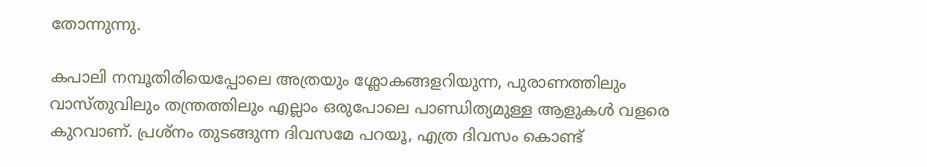തോന്നുന്നു.

കപാലി നമ്പൂതിരിയെപ്പോലെ അത്രയും ശ്ലോകങ്ങളറിയുന്ന, പുരാണത്തിലും വാസ്തുവിലും തന്ത്രത്തിലും എല്ലാം ഒരുപോലെ പാണ്ഡിത്യമുള്ള ആളുകള്‍ വളരെ കുറവാണ്. പ്രശ്നം തുടങ്ങുന്ന ദിവസമേ പറയൂ, എത്ര ദിവസം കൊണ്ട്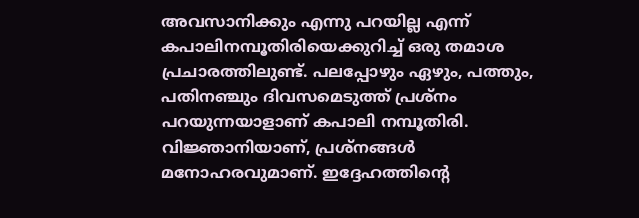അവസാനിക്കും എന്നു പറയില്ല എന്ന് കപാലിനമ്പൂതിരിയെക്കുറിച്ച് ഒരു തമാശ പ്രചാരത്തിലുണ്ട്. പലപ്പോഴും ഏഴും, പത്തും, പതിനഞ്ചും ദിവസമെടുത്ത് പ്രശ്നം പറയുന്നയാളാണ് കപാലി നമ്പൂതിരി. വിജ്ഞാനിയാണ്, പ്രശ്നങ്ങള്‍ മനോഹരവുമാണ്. ഇദ്ദേഹത്തിന്റെ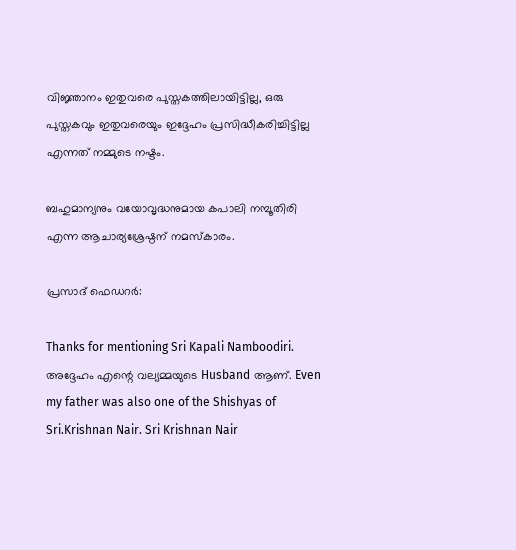വിജ്ഞാനം ഇതുവരെ പുസ്തകത്തിലായിട്ടില്ല, ഒരു പുസ്തകവും ഇതുവരെയും ഇദ്ദേഹം പ്രസിദ്ധീകരിച്ചിട്ടില്ല എന്നത് നമ്മുടെ നഷ്ടം.

ബഹുമാന്യനും വയോവൃദ്ധനുമായ കപാലി നമ്പൂതിരി എന്ന ആചാര്യശ്രേഷ്ഠന് നമസ്കാരം.

പ്രസാദ് ഫെഡറര്‍:

Thanks for mentioning Sri Kapali Namboodiri. അദ്ദേഹം എന്റെ വല്യമ്മയുടെ Husband ആണ്. Even my father was also one of the Shishyas of Sri.Krishnan Nair. Sri Krishnan Nair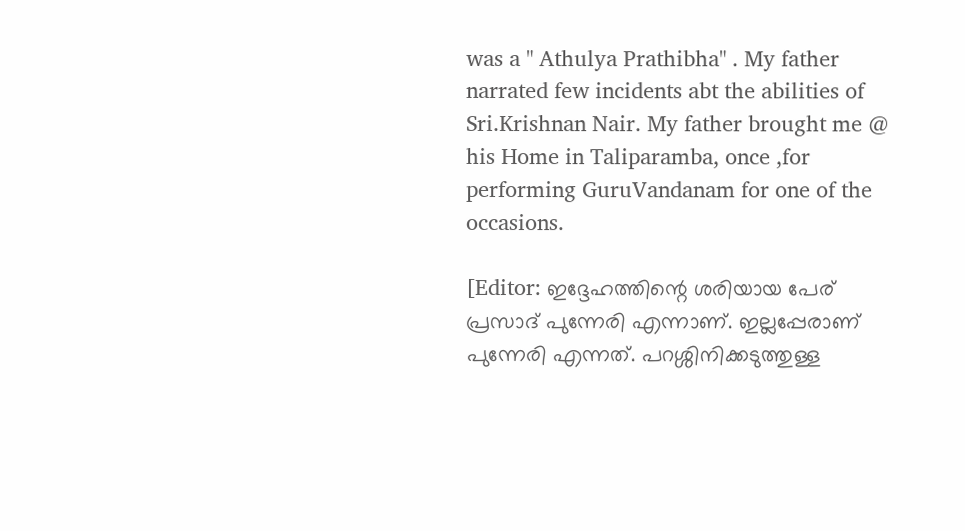was a " Athulya Prathibha" . My father narrated few incidents abt the abilities of Sri.Krishnan Nair. My father brought me @ his Home in Taliparamba, once ,for performing GuruVandanam for one of the occasions.

[Editor: ഇദ്ദേഹത്തിന്റെ ശരിയായ പേര് പ്രസാദ് പുന്നേരി എന്നാണ്. ഇല്ലപ്പേരാണ് പുന്നേരി എന്നത്. പറശ്ശിനിക്കടുത്തുള്ള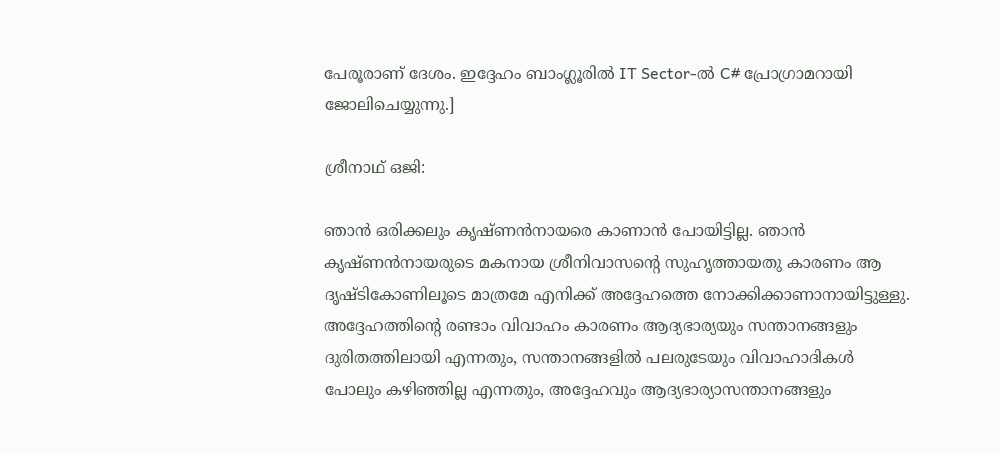പേരൂരാണ് ദേശം. ഇദ്ദേഹം ബാംഗ്ലൂരില്‍ IT Sector-ല്‍ C# പ്രോഗ്രാമറായി ജോലിചെയ്യുന്നു.]

ശ്രീനാഥ് ഒജി:

ഞാന്‍ ഒരിക്കലും കൃഷ്ണന്‍നായരെ കാണാന്‍ പോയിട്ടില്ല. ഞാന്‍ കൃഷ്ണന്‍നായരുടെ മകനായ ശ്രീനിവാസന്റെ സുഹൃത്തായതു കാരണം ആ ദൃഷ്ടികോണിലൂടെ മാത്രമേ എനിക്ക് അദ്ദേഹത്തെ നോക്കിക്കാണാനായിട്ടുള്ളു. അദ്ദേഹത്തിന്റെ രണ്ടാം വിവാഹം കാരണം ആദ്യഭാര്യയും സന്താനങ്ങളും ദുരിതത്തിലായി എന്നതും, സന്താനങ്ങളില്‍ പലരുടേയും വിവാഹാദികള്‍ പോലും കഴിഞ്ഞില്ല എന്നതും, അദ്ദേഹവും ആദ്യഭാര്യാസന്താനങ്ങളും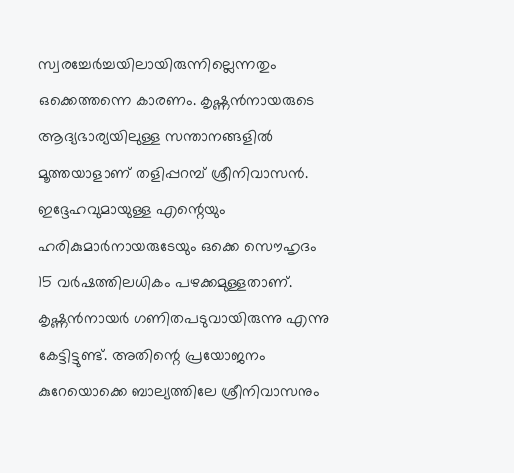സ്വരച്ചേര്‍ച്ചയിലായിരുന്നില്ലെന്നതും ഒക്കെത്തന്നെ കാരണം. കൃഷ്ണന്‍നായരുടെ ആദ്യഭാര്യയിലുള്ള സന്താനങ്ങളില്‍ മൂത്തയാളാണ് തളിപ്പറമ്പ് ശ്രീനിവാസന്‍. ഇദ്ദേഹവുമായുള്ള എന്റെയും ഹരികുമാര്‍നായരുടേയും ഒക്കെ സൌഹൃദം 15 വര്‍ഷത്തിലധികം പഴക്കമുള്ളതാണ്. കൃഷ്ണന്‍നായര്‍ ഗണിതപടുവായിരുന്നു എന്നു കേട്ടിട്ടുണ്ട്. അതിന്റെ പ്രയോജനം കുറേയൊക്കെ ബാല്യത്തിലേ ശ്രീനിവാസനും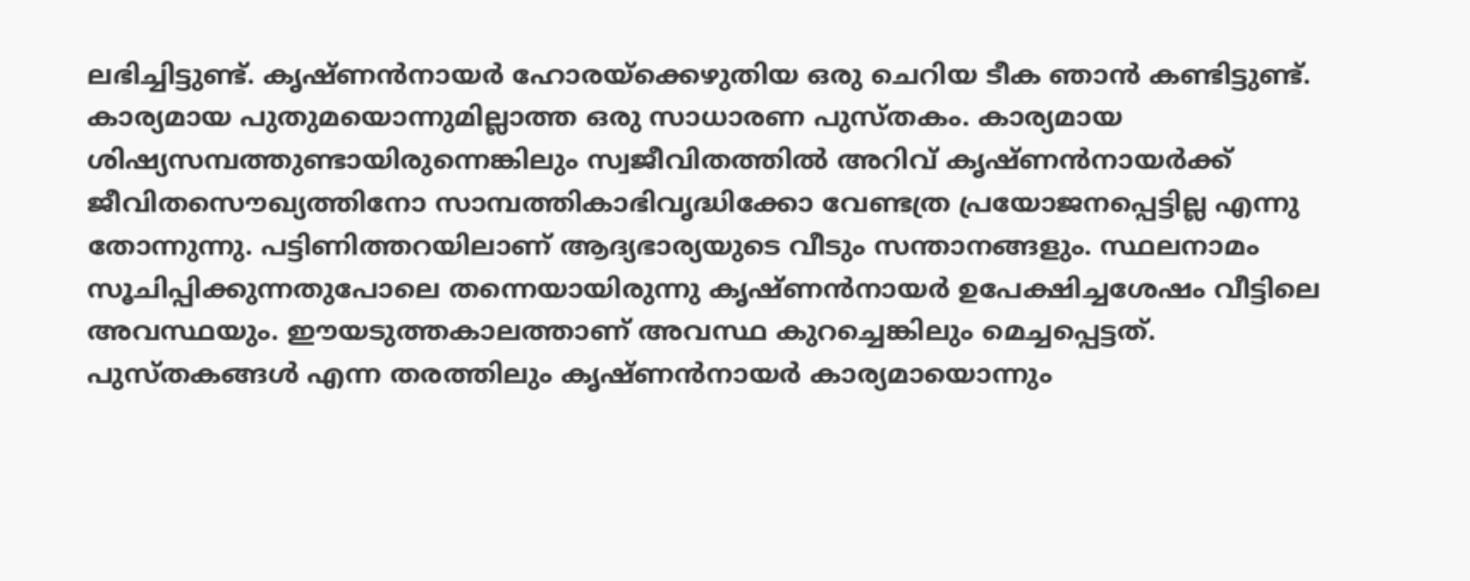ലഭിച്ചിട്ടുണ്ട്. കൃഷ്ണന്‍നായര്‍ ഹോരയ്ക്കെഴുതിയ ഒരു ചെറിയ ടീക ഞാന്‍ കണ്ടിട്ടുണ്ട്. കാര്യമായ പുതുമയൊന്നുമില്ലാത്ത ഒരു സാധാരണ പുസ്തകം. കാര്യമായ ശിഷ്യസമ്പത്തുണ്ടായിരുന്നെങ്കിലും സ്വജീവിതത്തില്‍ അറിവ് കൃഷ്ണന്‍നായര്‍ക്ക് ജീവിതസൌഖ്യത്തിനോ സാമ്പത്തികാഭിവൃദ്ധിക്കോ വേണ്ടത്ര പ്രയോജനപ്പെട്ടില്ല എന്നു തോന്നുന്നു. പട്ടിണിത്തറയിലാണ് ആദ്യഭാര്യയുടെ വീടും സന്താനങ്ങളും. സ്ഥലനാമം സൂചിപ്പിക്കുന്നതുപോലെ തന്നെയായിരുന്നു കൃഷ്ണന്‍നായര്‍ ഉപേക്ഷിച്ചശേഷം വീട്ടിലെ അവസ്ഥയും. ഈയടുത്തകാലത്താണ് അവസ്ഥ കുറച്ചെങ്കിലും മെച്ചപ്പെട്ടത്. പുസ്തകങ്ങള്‍ എന്ന തരത്തിലും കൃഷ്ണന്‍നായര്‍ കാര്യമായൊന്നും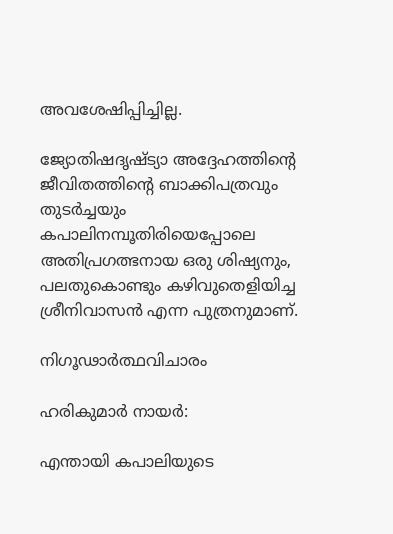അവശേഷിപ്പിച്ചില്ല.

ജ്യോതിഷദൃഷ്ട്യാ അദ്ദേഹത്തിന്റെ ജീവിതത്തിന്റെ ബാക്കിപത്രവും തുടര്‍ച്ചയും കപാലിനമ്പൂതിരിയെപ്പോലെ അതിപ്രഗത്ഭനായ ഒരു ശിഷ്യനും, പലതുകൊണ്ടും കഴിവുതെളിയിച്ച ശ്രീനിവാസന്‍ എന്ന പുത്രനുമാണ്.

നിഗൂഢാര്‍ത്ഥവിചാരം

ഹരികുമാര്‍ നായര്‍:

എന്തായി കപാലിയുടെ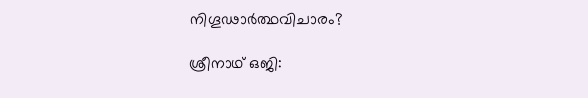നിഗൂഢാർത്ഥവിചാരം?

ശ്രീനാഥ് ഒജി: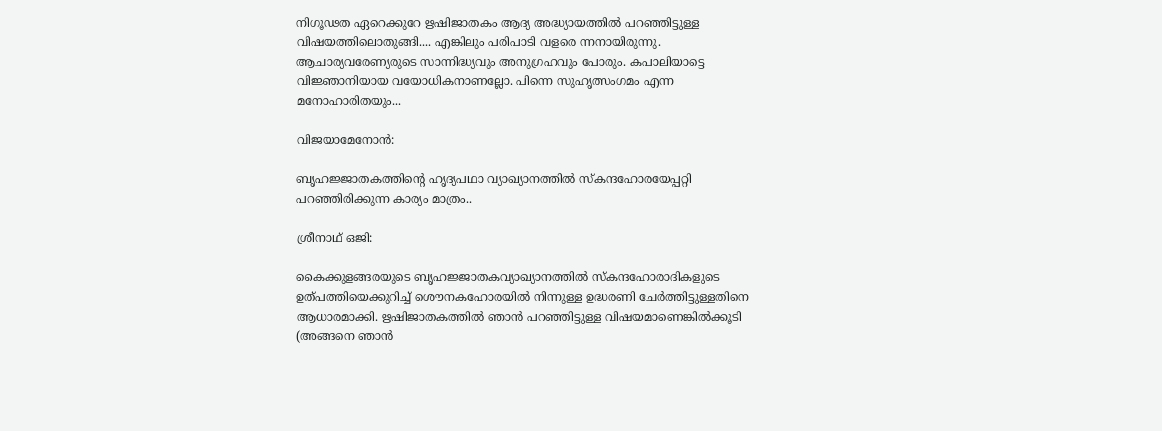നിഗൂഢത ഏറെക്കുറേ ഋഷിജാതകം ആദ്യ അദ്ധ്യായത്തിൽ പറഞ്ഞിട്ടുള്ള വിഷയത്തിലൊതുങ്ങി.... എങ്കിലും പരിപാടി വളരെ ന്നനായിരുന്നു. ആചാര്യവരേണ്യരുടെ സാന്നിദ്ധ്യവും അനുഗ്രഹവും പോരും. കപാലിയാട്ടെ വിജ്ഞാനിയായ വയോധികനാണല്ലോ. പിന്നെ സുഹൃത്സംഗമം എന്ന മനോഹാരിതയും...

വിജയാമേനോന്‍:

ബൃഹജ്ജാതകത്തിന്റെ ഹൃദ്യപഥാ വ്യാഖ്യാനത്തില്‍ സ്കന്ദഹോരയേപ്പറ്റി പറഞ്ഞിരിക്കുന്ന കാര്യം മാത്രം..

ശ്രീനാഥ് ഒജി:

കൈക്കുളങ്ങരയുടെ ബൃഹജ്ജാതകവ്യാഖ്യാനത്തില്‍ സ്കന്ദഹോരാദികളുടെ ഉത്പത്തിയെക്കുറിച്ച് ശൌനകഹോരയില്‍ നിന്നുള്ള ഉദ്ധരണി ചേര്‍ത്തിട്ടുള്ളതിനെ ആധാരമാക്കി. ഋഷിജാതകത്തില്‍ ഞാന്‍ പറഞ്ഞിട്ടുള്ള വിഷയമാണെങ്കില്‍ക്കൂടി (അങ്ങനെ ഞാന്‍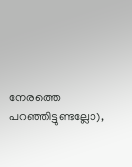നേരത്തെ പറഞ്ഞിട്ടുണ്ടല്ലോ),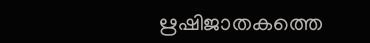ഋഷിജാതകത്തെ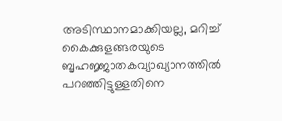അടിസ്ഥാനമാക്കിയല്ല, മറിച്ച് കൈക്കുളങ്ങരയുടെ ബൃഹജ്ജാതകവ്യാഖ്യാനത്തില്‍ പറഞ്ഞിട്ടുള്ളതിനെ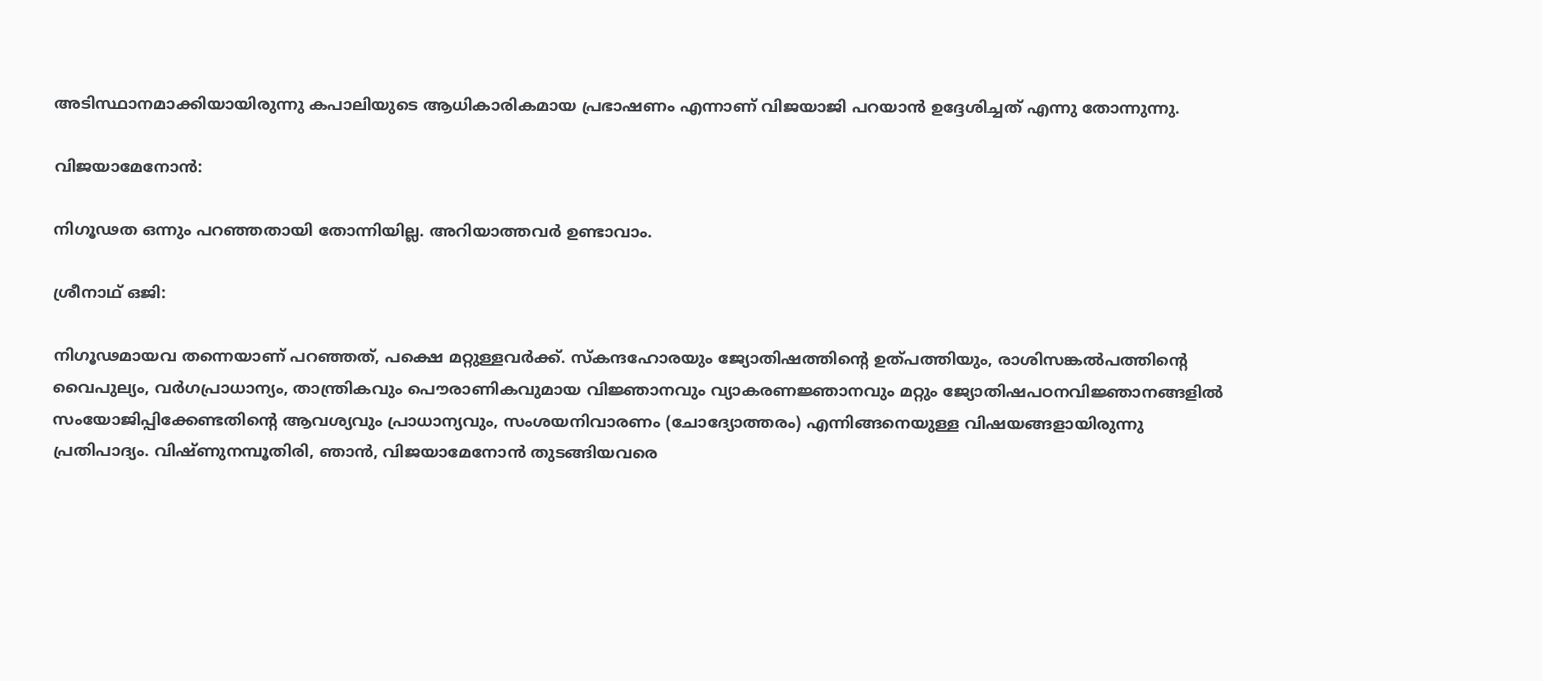അടിസ്ഥാനമാക്കിയായിരുന്നു കപാലിയുടെ ആധികാരികമായ പ്രഭാഷണം എന്നാണ് വിജയാജി പറയാന്‍ ഉദ്ദേശിച്ചത് എന്നു തോന്നുന്നു.

വിജയാമേനോന്‍:

നിഗൂഢത ഒന്നും പറഞ്ഞതായി തോന്നിയില്ല. അറിയാത്തവർ ഉണ്ടാവാം.

ശ്രീനാഥ് ഒജി:

നിഗൂഢമായവ തന്നെയാണ് പറഞ്ഞത്, പക്ഷെ മറ്റുള്ളവര്‍ക്ക്. സ്കന്ദഹോരയും ജ്യോതിഷത്തിന്റെ ഉത്പത്തിയും, രാശിസങ്കല്‍പത്തിന്റെ വൈപുല്യം, വര്‍ഗപ്രാധാന്യം, താന്ത്രികവും പൌരാണികവുമായ വിജ്ഞാനവും വ്യാകരണജ്ഞാനവും മറ്റും ജ്യോതിഷപഠനവിജ്ഞാനങ്ങളില്‍ സംയോജിപ്പിക്കേണ്ടതിന്റെ ആവശ്യവും പ്രാധാന്യവും, സംശയനിവാരണം (ചോദ്യോത്തരം) എന്നിങ്ങനെയുള്ള വിഷയങ്ങളായിരുന്നു പ്രതിപാദ്യം. വിഷ്ണുനമ്പൂതിരി, ഞാന്‍, വിജയാമേനോന്‍ തുടങ്ങിയവരെ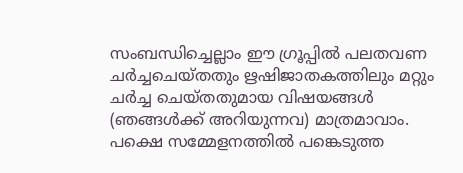സംബന്ധിച്ചെല്ലാം ഈ ഗ്രൂപ്പില്‍ പലതവണ ചര്‍ച്ചചെയ്തതും ഋഷിജാതകത്തിലും മറ്റും ചര്‍ച്ച ചെയ്തതുമായ വിഷയങ്ങള്‍ (ഞങ്ങള്‍ക്ക് അറിയുന്നവ) മാത്രമാവാം. പക്ഷെ സമ്മേളനത്തില്‍ പങ്കെടുത്ത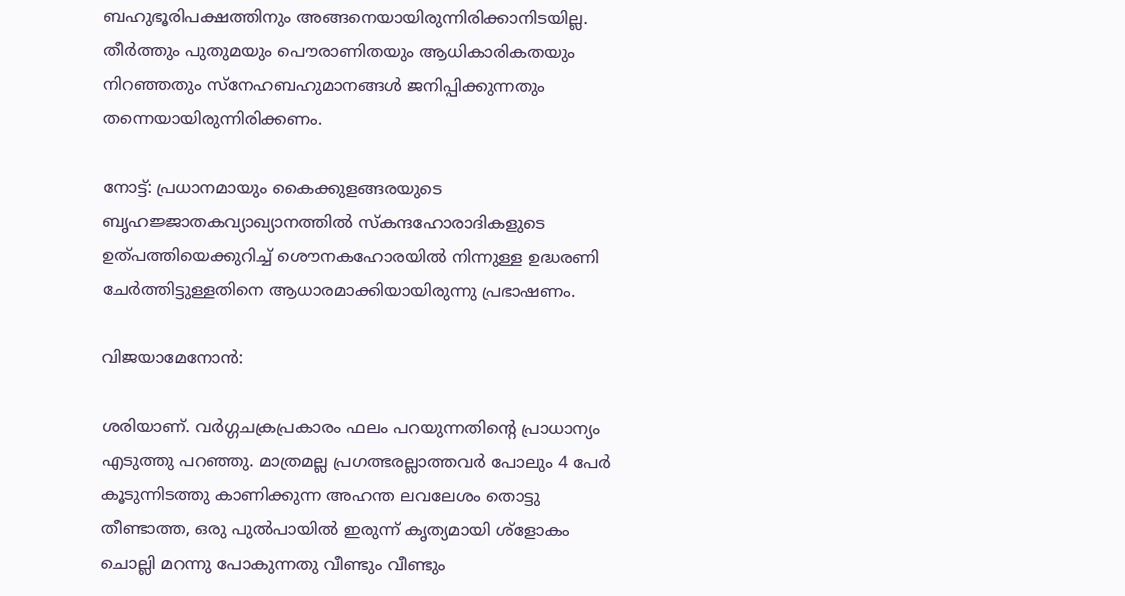ബഹുഭൂരിപക്ഷത്തിനും അങ്ങനെയായിരുന്നിരിക്കാനിടയില്ല. തീര്‍ത്തും പുതുമയും പൌരാണിതയും ആധികാരികതയും നിറഞ്ഞതും സ്നേഹബഹുമാനങ്ങള്‍ ജനിപ്പിക്കുന്നതും തന്നെയായിരുന്നിരിക്കണം.

നോട്ട്: പ്രധാനമായും കൈക്കുളങ്ങരയുടെ ബൃഹജ്ജാതകവ്യാഖ്യാനത്തില്‍ സ്കന്ദഹോരാദികളുടെ ഉത്പത്തിയെക്കുറിച്ച് ശൌനകഹോരയില്‍ നിന്നുള്ള ഉദ്ധരണി ചേര്‍ത്തിട്ടുള്ളതിനെ ആധാരമാക്കിയായിരുന്നു പ്രഭാഷണം.

വിജയാമേനോന്‍:

ശരിയാണ്. വർഗ്ഗചക്രപ്രകാരം ഫലം പറയുന്നതിന്റെ പ്രാധാന്യം എടുത്തു പറഞ്ഞു. മാത്രമല്ല പ്രഗത്ഭരല്ലാത്തവർ പോലും 4 പേർ കൂടുന്നിടത്തു കാണിക്കുന്ന അഹന്ത ലവലേശം തൊട്ടു തീണ്ടാത്ത, ഒരു പുൽപായിൽ ഇരുന്ന് കൃത്യമായി ശ്ളോകം ചൊല്ലി മറന്നു പോകുന്നതു വീണ്ടും വീണ്ടും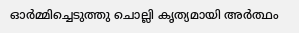ഓർമ്മിച്ചെടുത്തു ചൊല്ലി കൃത്യമായി അർത്ഥം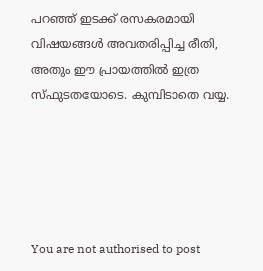പറഞ്ഞ് ഇടക്ക് രസകരമായി വിഷയങ്ങൾ അവതരിപ്പിച്ച രീതി, അതും ഈ പ്രായത്തിൽ ഇത്ര സ്ഫുടതയോടെ. കുമ്പിടാതെ വയ്യ.





You are not authorised to post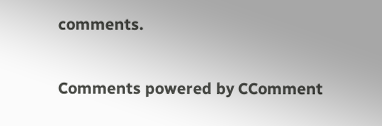comments.

Comments powered by CComment